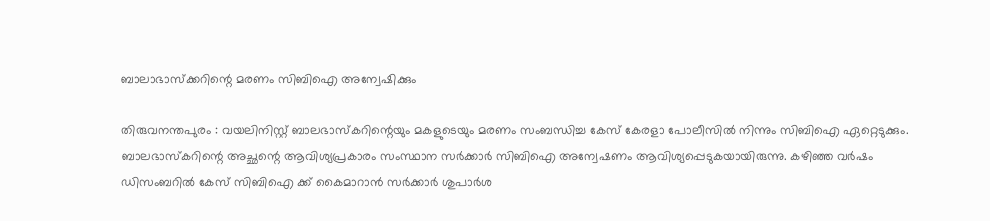ബാലാഭാസ്‌ക്കറിന്റെ മരണം സിബിഐ അന്വേഷിക്കും

തിരുവനന്തപുരം : വയലിനിസ്റ്റ് ബാലഭാസ്‌കറിന്റെയും മകളുടെയും മരണം സംബന്ധിച്ച കേസ് കേരളാ പോലീസില്‍ നിന്നും സിബിഐ ഏറ്റെടുക്കും. ബാലഭാസ്‌കറിന്റെ അച്ഛന്റെ ആവിശ്യപ്രകാരം സംസ്ഥാന സര്‍ക്കാര്‍ സിബിഐ അന്വേഷണം ആവിശ്യപ്പെടുകയായിരുന്നു. കഴിഞ്ഞ വര്‍ഷം ഡിസംബറില്‍ കേസ് സിബിഐ ക്ക് കൈമാറാന്‍ സര്‍ക്കാര്‍ ശുപാര്‍ശ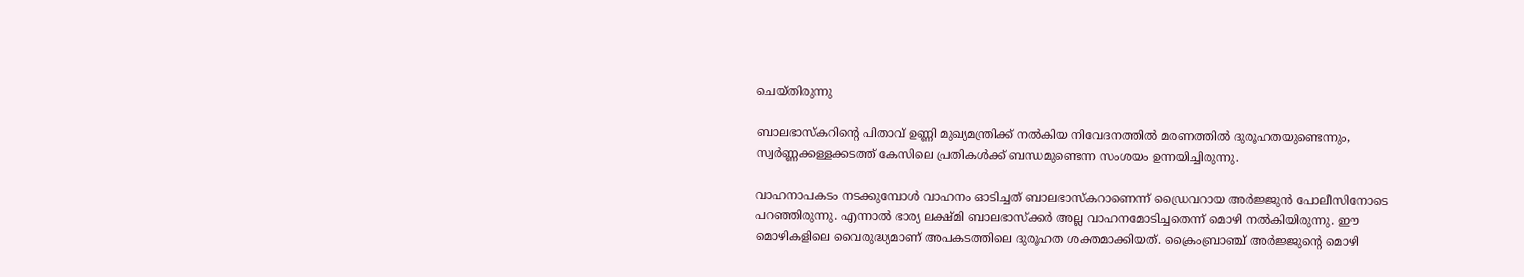ചെയ്തിരുന്നു

ബാലഭാസ്‌കറിന്റെ പിതാവ് ഉണ്ണി മുഖ്യമന്ത്രിക്ക് നല്‍കിയ നിവേദനത്തില്‍ മരണത്തില്‍ ദുരൂഹതയുണ്ടെന്നും, സ്വര്‍ണ്ണക്കള്ളക്കടത്ത് കേസിലെ പ്രതികള്‍ക്ക് ബന്ധമുണ്ടെന്ന സംശയം ഉന്നയിച്ചിരുന്നു.

വാഹനാപകടം നടക്കുമ്പോള്‍ വാഹനം ഓടിച്ചത് ബാലഭാസ്‌കറാണെന്ന് ഡ്രൈവറായ അര്‍ജ്ജുന്‍ പോലീസിനോടെ പറഞ്ഞിരുന്നു. എന്നാല്‍ ഭാര്യ ലക്ഷ്മി ബാലഭാസ്‌ക്കര്‍ അല്ല വാഹനമോടിച്ചതെന്ന് മൊഴി നല്‍കിയിരുന്നു. ഈ മൊഴികളിലെ വൈരുദ്ധ്യമാണ് അപകടത്തിലെ ദുരൂഹത ശക്തമാക്കിയത്. ക്രൈംബ്രാഞ്ച് അര്‍ജ്ജുന്റെ മൊഴി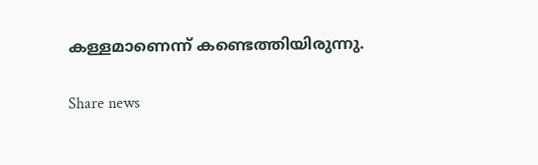കള്ളമാണെന്ന് കണ്ടെത്തിയിരുന്നു.

Share news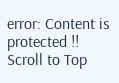error: Content is protected !!
Scroll to Top